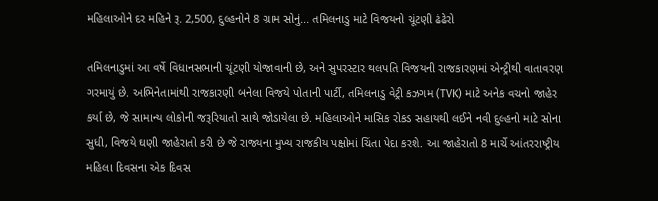મહિલાઓને દર મહિને રૂ. 2,500, દુલ્હનોને 8 ગ્રામ સોનું... તમિલનાડુ માટે વિજયનો ચૂંટણી ઢંઢેરો

તમિલનાડુમાં આ વર્ષે વિધાનસભાની ચૂંટણી યોજાવાની છે, અને સુપરસ્ટાર થલપતિ વિજયની રાજકારણમાં એન્ટ્રીથી વાતાવરણ ગરમાયું છે. અભિનેતામાંથી રાજકારણી બનેલા વિજયે પોતાની પાર્ટી, તમિલનાડુ વેટ્રી કઝગમ (TVK) માટે અનેક વચનો જાહેર કર્યા છે, જે સામાન્ય લોકોની જરૂરિયાતો સાથે જોડાયેલા છે. મહિલાઓને માસિક રોકડ સહાયથી લઈને નવી દુલ્હનો માટે સોના સુધી, વિજયે ઘણી જાહેરાતો કરી છે જે રાજ્યના મુખ્ય રાજકીય પક્ષોમાં ચિંતા પેદા કરશે. આ જાહેરાતો 8 માર્ચે આંતરરાષ્ટ્રીય મહિલા દિવસના એક દિવસ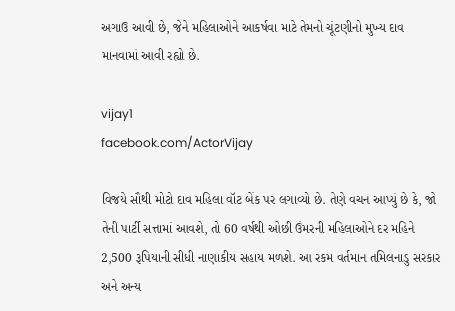અગાઉ આવી છે, જેને મહિલાઓને આકર્ષવા માટે તેમનો ચૂંટણીનો મુખ્ય દાવ માનવામાં આવી રહ્યો છે.

vijay1
facebook.com/ActorVijay

વિજયે સૌથી મોટો દાવ મહિલા વૉટ બેંક પર લગાવ્યો છે. તેણે વચન આપ્યું છે કે, જો તેની પાર્ટી સત્તામાં આવશે, તો 60 વર્ષથી ઓછી ઉંમરની મહિલાઓને દર મહિને 2,500 રૂપિયાની સીધી નાણાકીય સહાય મળશે. આ રકમ વર્તમાન તમિલનાડુ સરકાર અને અન્ય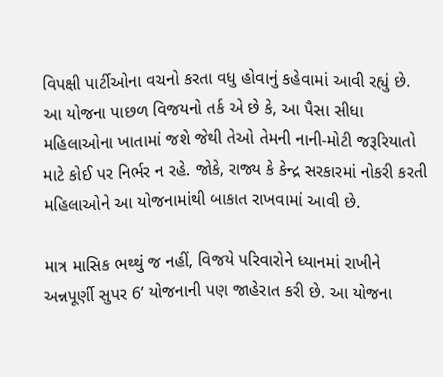વિપક્ષી પાર્ટીઓના વચનો કરતા વધુ હોવાનું કહેવામાં આવી રહ્યું છે. આ યોજના પાછળ વિજયનો તર્ક એ છે કે, આ પૈસા સીધા મહિલાઓના ખાતામાં જશે જેથી તેઓ તેમની નાની-મોટી જરૂરિયાતો માટે કોઈ પર નિર્ભર ન રહે. જોકે, રાજ્ય કે કેન્દ્ર સરકારમાં નોકરી કરતી મહિલાઓને આ યોજનામાંથી બાકાત રાખવામાં આવી છે.

માત્ર માસિક ભથ્થું જ નહીં, વિજયે પરિવારોને ધ્યાનમાં રાખીને અન્નપૂર્ણી સુપર 6’ યોજનાની પણ જાહેરાત કરી છે. આ યોજના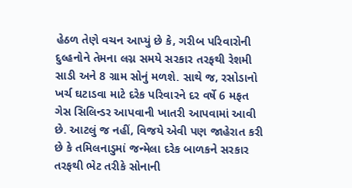હેઠળ તેણે વચન આપ્યું છે કે, ગરીબ પરિવારોની દુલ્હનોને તેમના લગ્ન સમયે સરકાર તરફથી રેશમી સાડી અને 8 ગ્રામ સોનું મળશે. સાથે જ, રસોડાનો ખર્ચ ઘટાડવા માટે દરેક પરિવારને દર વર્ષે 6 મફત ગેસ સિલિન્ડર આપવાની ખાતરી આપવામાં આવી છે. આટલું જ નહીં, વિજયે એવી પણ જાહેરાત કરી છે કે તમિલનાડુમાં જન્મેલા દરેક બાળકને સરકાર તરફથી ભેટ તરીકે સોનાની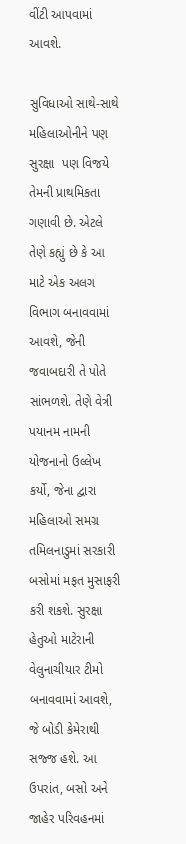વીંટી આપવામાં આવશે.

સુવિધાઓ સાથે-સાથે મહિલાઓનીને પણ સુરક્ષા  પણ વિજયે તેમની પ્રાથમિકતા ગણાવી છે. એટલે તેણે કહ્યું છે કે આ માટે એક અલગ વિભાગ બનાવવામાં આવશે, જેની જવાબદારી તે પોતે સાંભળશે. તેણે વેત્રી પયાનમ નામની યોજનાનો ઉલ્લેખ કર્યો, જેના દ્વારા મહિલાઓ સમગ્ર તમિલનાડુમાં સરકારી બસોમાં મફત મુસાફરી કરી શકશે. સુરક્ષા હેતુઓ માટેરાની વેલુનાચીયાર ટીમો બનાવવામાં આવશે, જે બોડી કેમેરાથી સજ્જ હશે. આ ઉપરાંત, બસો અને જાહેર પરિવહનમાં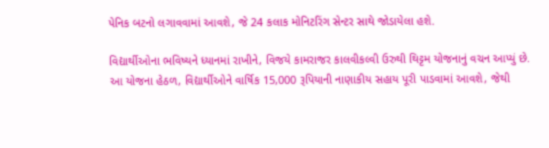પેનિક બટનો લગાવવામાં આવશે, જે 24 કલાક મોનિટરિંગ સેન્ટર સાથે જોડાયેલા હશે.

વિદ્યાર્થીઓના ભવિષ્યને ધ્યાનમાં રાખીને, વિજયે કામરાજર કાલવીકલ્વી ઉરુથી થિટ્ટમ યોજનાનું વચન આપ્યું છે. આ યોજના હેઠળ, વિદ્યાર્થીઓને વાર્ષિક 15,000 રૂપિયાની નાણાકીય સહાય પૂરી પાડવામાં આવશે, જેથી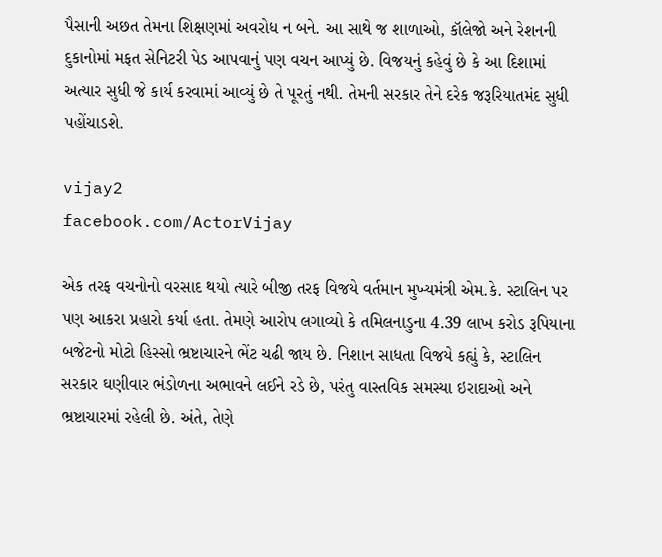પૈસાની અછત તેમના શિક્ષણમાં અવરોધ ન બને. આ સાથે જ શાળાઓ, કૉલેજો અને રેશનની દુકાનોમાં મફત સેનિટરી પેડ આપવાનું પણ વચન આપ્યું છે. વિજયનું કહેવું છે કે આ દિશામાં અત્યાર સુધી જે કાર્ય કરવામાં આવ્યું છે તે પૂરતું નથી. તેમની સરકાર તેને દરેક જરૂરિયાતમંદ સુધી પહોંચાડશે.

vijay2
facebook.com/ActorVijay

એક તરફ વચનોનો વરસાદ થયો ત્યારે બીજી તરફ વિજયે વર્તમાન મુખ્યમંત્રી એમ.કે. સ્ટાલિન પર પણ આકરા પ્રહારો કર્યા હતા. તેમણે આરોપ લગાવ્યો કે તમિલનાડુના 4.39 લાખ કરોડ રૂપિયાના બજેટનો મોટો હિસ્સો ભ્રષ્ટાચારને ભેંટ ચઢી જાય છે. નિશાન સાધતા વિજયે કહ્યું કે, સ્ટાલિન સરકાર ઘણીવાર ભંડોળના અભાવને લઈને રડે છે, પરંતુ વાસ્તવિક સમસ્યા ઇરાદાઓ અને ભ્રષ્ટાચારમાં રહેલી છે. અંતે, તેણે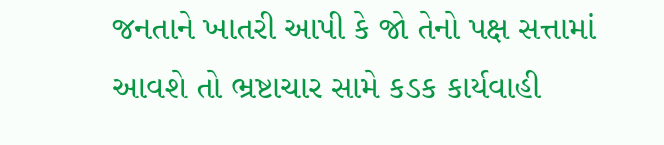જનતાને ખાતરી આપી કે જો તેનો પક્ષ સત્તામાં આવશે તો ભ્રષ્ટાચાર સામે કડક કાર્યવાહી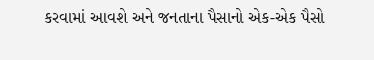કરવામાં આવશે અને જનતાના પૈસાનો એક-એક પૈસો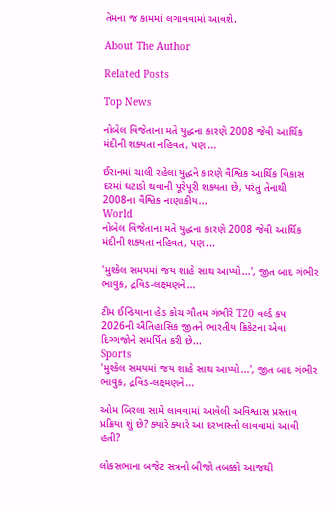તેમના જ કામમાં લગાવવામાં આવશે.

About The Author

Related Posts

Top News

નોબેલ વિજેતાના મતે યુદ્ધના કારણે 2008 જેવી આર્થિક મંદીની શક્યતા નહિવત, પણ...

ઈરાનમાં ચાલી રહેલા યુદ્ધને કારણે વૈશ્વિક આર્થિક વિકાસ દરમાં ઘટાડો થવાની પૂરેપૂરી શક્યતા છે, પરંતુ તેનાથી 2008ના વૈશ્વિક નાણાકીય...
World
નોબેલ વિજેતાના મતે યુદ્ધના કારણે 2008 જેવી આર્થિક મંદીની શક્યતા નહિવત, પણ...

'મુશ્કેલ સમયમાં જય શાહે સાથ આપ્યો...', જીત બાદ ગંભીર ભાવુક, દ્રવિડ-લક્ષ્મણને...

ટીમ ઈન્ડિયાના હેડ કોચ ગૌતમ ગંભીરે T20 વર્લ્ડ કપ 2026ની ઐતિહાસિક જીતને ભારતીય ક્રિકેટના એવા દિગ્ગજોને સમર્પિત કરી છે...
Sports
'મુશ્કેલ સમયમાં જય શાહે સાથ આપ્યો...', જીત બાદ ગંભીર ભાવુક, દ્રવિડ-લક્ષ્મણને...

ઓમ બિરલા સામે લાવવામાં આવેલી અવિશ્વાસ પ્રસ્તાવ પ્રક્રિયા શું છે? ક્યારે ક્યારે આ દરખાસ્તો લાવવામાં આવી હતી?

લોકસભાના બજેટ સત્રનો બીજો તબક્કો આજથી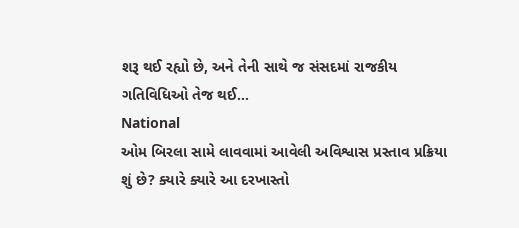શરૂ થઈ રહ્યો છે, અને તેની સાથે જ સંસદમાં રાજકીય ગતિવિધિઓ તેજ થઈ...
National
ઓમ બિરલા સામે લાવવામાં આવેલી અવિશ્વાસ પ્રસ્તાવ પ્રક્રિયા શું છે? ક્યારે ક્યારે આ દરખાસ્તો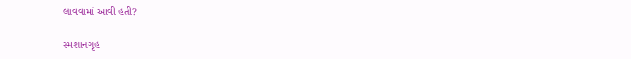લાવવામાં આવી હતી?

સ્મશાનગૃહ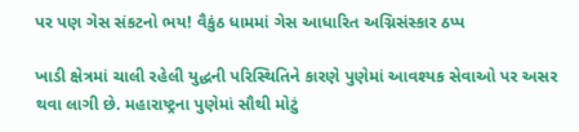પર પણ ગેસ સંકટનો ભય! વૈકુંઠ ધામમાં ગેસ આધારિત અગ્નિસંસ્કાર ઠપ્પ

ખાડી ક્ષેત્રમાં ચાલી રહેલી યુદ્ધની પરિસ્થિતિને કારણે પુણેમાં આવશ્યક સેવાઓ પર અસર થવા લાગી છે. મહારાષ્ટ્રના પુણેમાં સૌથી મોટું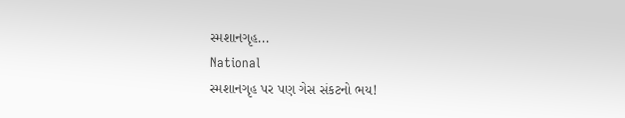સ્મશાનગૃહ...
National
સ્મશાનગૃહ પર પણ ગેસ સંકટનો ભય!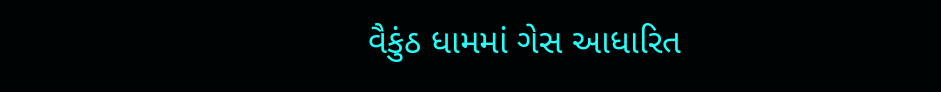વૈકુંઠ ધામમાં ગેસ આધારિત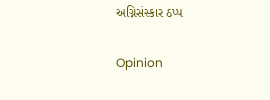અગ્નિસંસ્કાર ઠપ્પ

Opinion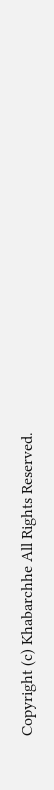Copyright (c) Khabarchhe All Rights Reserved.